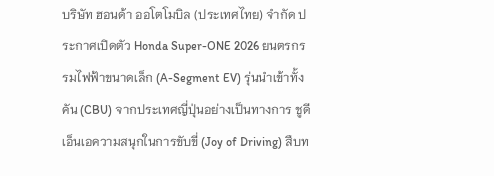บริษัท ฮอนด้า ออโตโมบิล (ประเทศไทย) จำกัด ประกาศเปิดตัว Honda Super-ONE 2026 ยนตรกรรมไฟฟ้าขนาดเล็ก (A-Segment EV) รุ่นนำเข้าทั้งคัน (CBU) จากประเทศญี่ปุ่นอย่างเป็นทางการ ชูดีเอ็นเอความสนุกในการขับขี่ (Joy of Driving) สืบท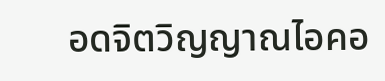อดจิตวิญญาณไอคอ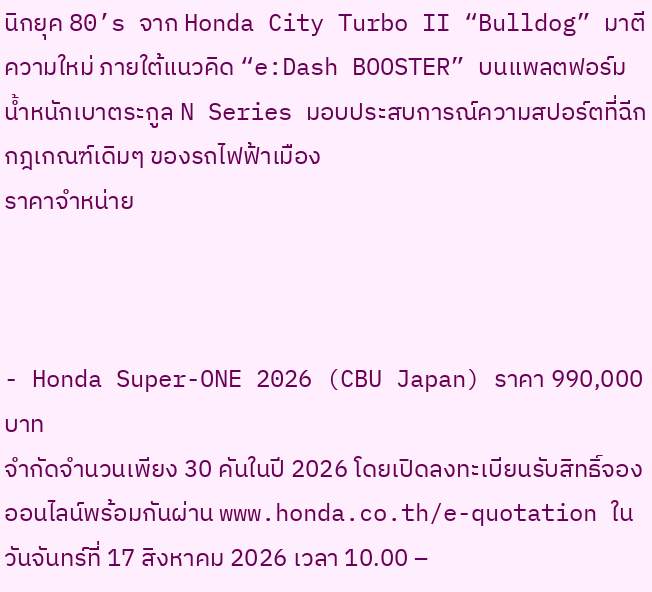นิกยุค 80’s จาก Honda City Turbo II “Bulldog” มาตีความใหม่ ภายใต้แนวคิด “e:Dash BOOSTER” บนแพลตฟอร์มน้ำหนักเบาตระกูล N Series มอบประสบการณ์ความสปอร์ตที่ฉีกกฎเกณฑ์เดิมๆ ของรถไฟฟ้าเมือง
ราคาจำหน่าย



- Honda Super-ONE 2026 (CBU Japan) ราคา 990,000 บาท
จำกัดจำนวนเพียง 30 คันในปี 2026 โดยเปิดลงทะเบียนรับสิทธิ์จองออนไลน์พร้อมกันผ่าน www.honda.co.th/e-quotation ในวันจันทร์ที่ 17 สิงหาคม 2026 เวลา 10.00 –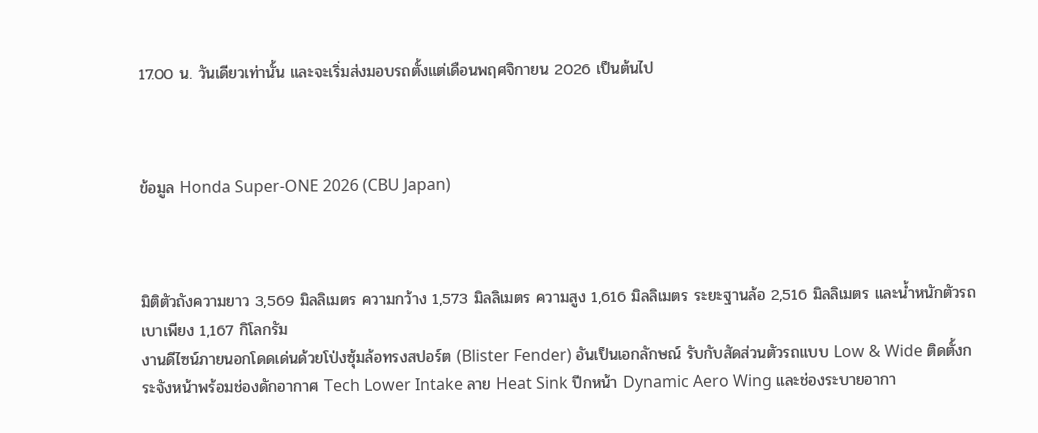17.00 น. วันเดียวเท่านั้น และจะเริ่มส่งมอบรถตั้งแต่เดือนพฤศจิกายน 2026 เป็นต้นไป



ข้อมูล Honda Super-ONE 2026 (CBU Japan)



มิติตัวถังความยาว 3,569 มิลลิเมตร ความกว้าง 1,573 มิลลิเมตร ความสูง 1,616 มิลลิเมตร ระยะฐานล้อ 2,516 มิลลิเมตร และน้ำหนักตัวรถเบาเพียง 1,167 กิโลกรัม
งานดีไซน์ภายนอกโดดเด่นด้วยโป่งซุ้มล้อทรงสปอร์ต (Blister Fender) อันเป็นเอกลักษณ์ รับกับสัดส่วนตัวรถแบบ Low & Wide ติดตั้งกระจังหน้าพร้อมช่องดักอากาศ Tech Lower Intake ลาย Heat Sink ปีกหน้า Dynamic Aero Wing และช่องระบายอากา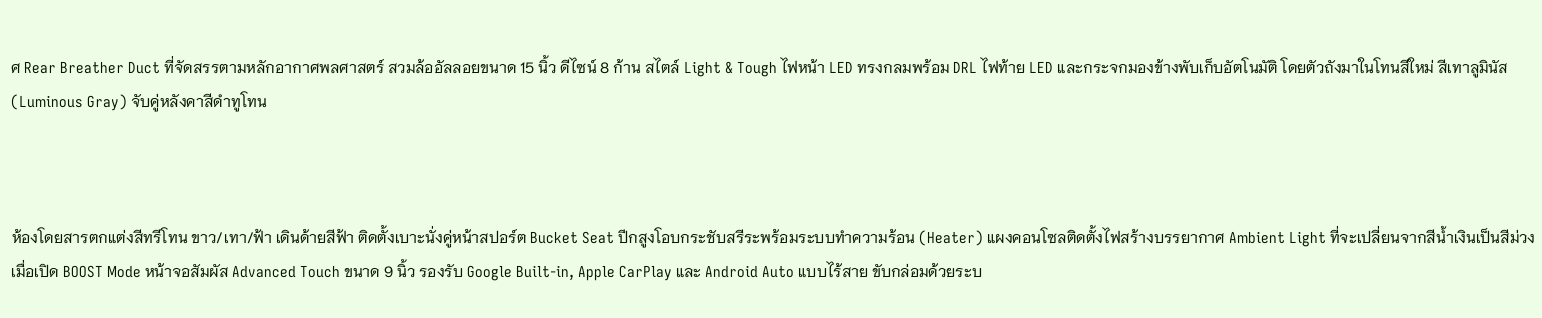ศ Rear Breather Duct ที่จัดสรรตามหลักอากาศพลศาสตร์ สวมล้ออัลลอยขนาด 15 นิ้ว ดีไซน์ 8 ก้าน สไตล์ Light & Tough ไฟหน้า LED ทรงกลมพร้อม DRL ไฟท้าย LED และกระจกมองข้างพับเก็บอัตโนมัติ โดยตัวถังมาในโทนสีใหม่ สีเทาลูมินัส (Luminous Gray) จับคู่หลังคาสีดำทูโทน



ห้องโดยสารตกแต่งสีทรีโทน ขาว/เทา/ฟ้า เดินด้ายสีฟ้า ติดตั้งเบาะนั่งคู่หน้าสปอร์ต Bucket Seat ปีกสูงโอบกระชับสรีระพร้อมระบบทำความร้อน (Heater) แผงคอนโซลติดตั้งไฟสร้างบรรยากาศ Ambient Light ที่จะเปลี่ยนจากสีน้ำเงินเป็นสีม่วงเมื่อเปิด BOOST Mode หน้าจอสัมผัส Advanced Touch ขนาด 9 นิ้ว รองรับ Google Built-in, Apple CarPlay และ Android Auto แบบไร้สาย ขับกล่อมด้วยระบ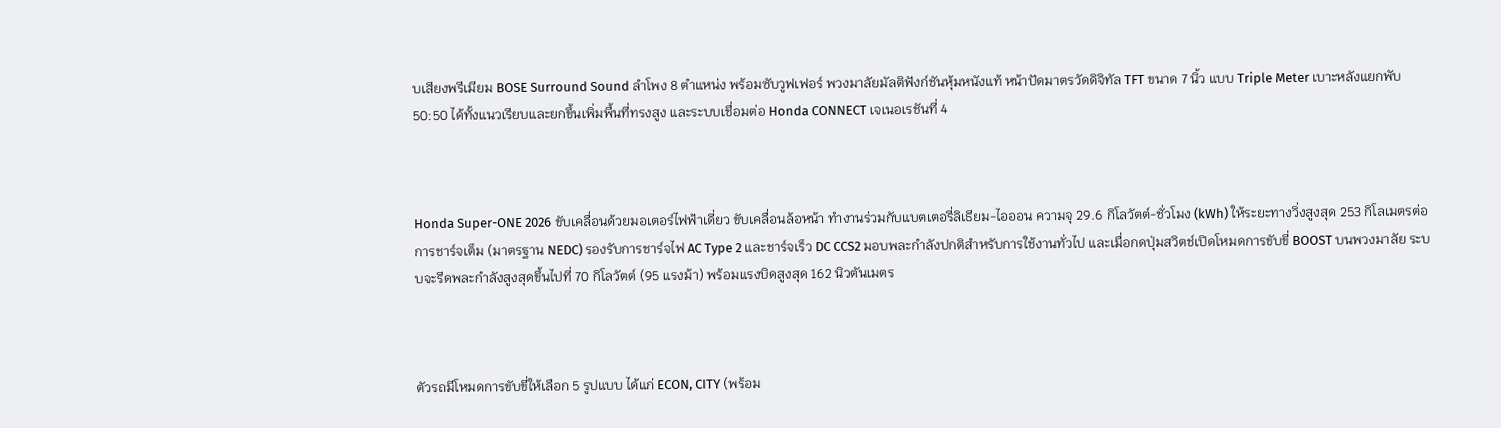บเสียงพรีเมียม BOSE Surround Sound ลำโพง 8 ตำแหน่ง พร้อมซับวูฟเฟอร์ พวงมาลัยมัลติฟังก์ชันหุ้มหนังแท้ หน้าปัดมาตรวัดดิจิทัล TFT ขนาด 7 นิ้ว แบบ Triple Meter เบาะหลังแยกพับ 50:50 ได้ทั้งแนวเรียบและยกขึ้นเพิ่มพื้นที่ทรงสูง และระบบเชื่อมต่อ Honda CONNECT เจเนอเรชันที่ 4



Honda Super-ONE 2026 ขับเคลื่อนด้วยมอเตอร์ไฟฟ้าเดี่ยว ขับเคลื่อนล้อหน้า ทำงานร่วมกับแบตเตอรี่ลิเธียม-ไอออน ความจุ 29.6 กิโลวัตต์-ชั่วโมง (kWh) ให้ระยะทางวิ่งสูงสุด 253 กิโลเมตรต่อการชาร์จเต็ม (มาตรฐาน NEDC) รองรับการชาร์จไฟ AC Type 2 และชาร์จเร็ว DC CCS2 มอบพละกำลังปกติสำหรับการใช้งานทั่วไป และเมื่อกดปุ่มสวิตช์เปิดโหมดการขับขี่ BOOST บนพวงมาลัย ระบบจะรีดพละกำลังสูงสุดขึ้นไปที่ 70 กิโลวัตต์ (95 แรงม้า) พร้อมแรงบิดสูงสุด 162 นิวตันเมตร



ตัวรถมีโหมดการขับขี่ให้เลือก 5 รูปแบบ ได้แก่ ECON, CITY (พร้อม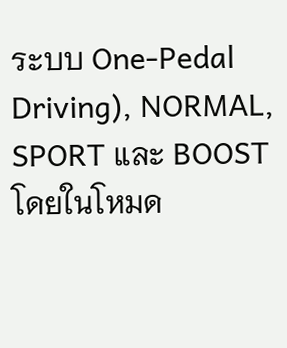ระบบ One-Pedal Driving), NORMAL, SPORT และ BOOST โดยในโหมด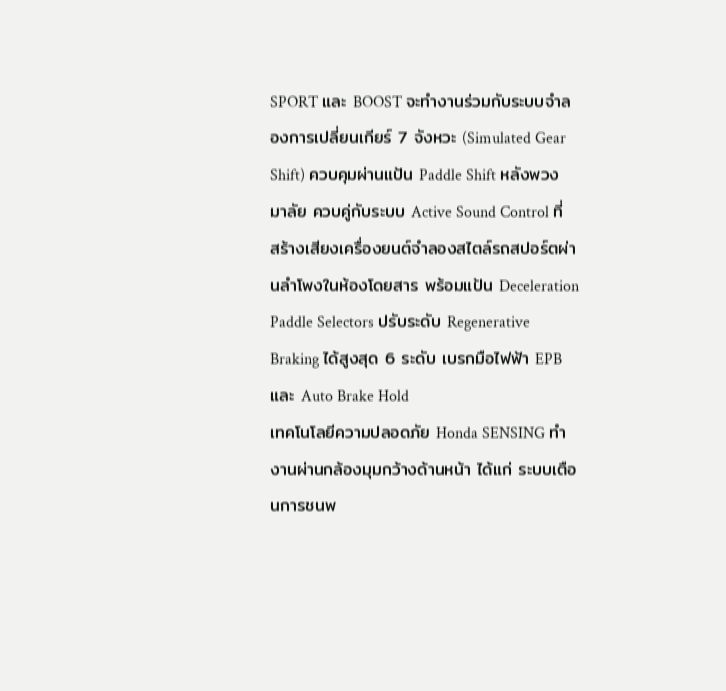SPORT และ BOOST จะทำงานร่วมกับระบบจำลองการเปลี่ยนเกียร์ 7 จังหวะ (Simulated Gear Shift) ควบคุมผ่านแป้น Paddle Shift หลังพวงมาลัย ควบคู่กับระบบ Active Sound Control ที่สร้างเสียงเครื่องยนต์จำลองสไตล์รถสปอร์ตผ่านลำโพงในห้องโดยสาร พร้อมแป้น Deceleration Paddle Selectors ปรับระดับ Regenerative Braking ได้สูงสุด 6 ระดับ เบรกมือไฟฟ้า EPB และ Auto Brake Hold
เทคโนโลยีความปลอดภัย Honda SENSING ทำงานผ่านกล้องมุมกว้างด้านหน้า ได้แก่ ระบบเตือนการชนพ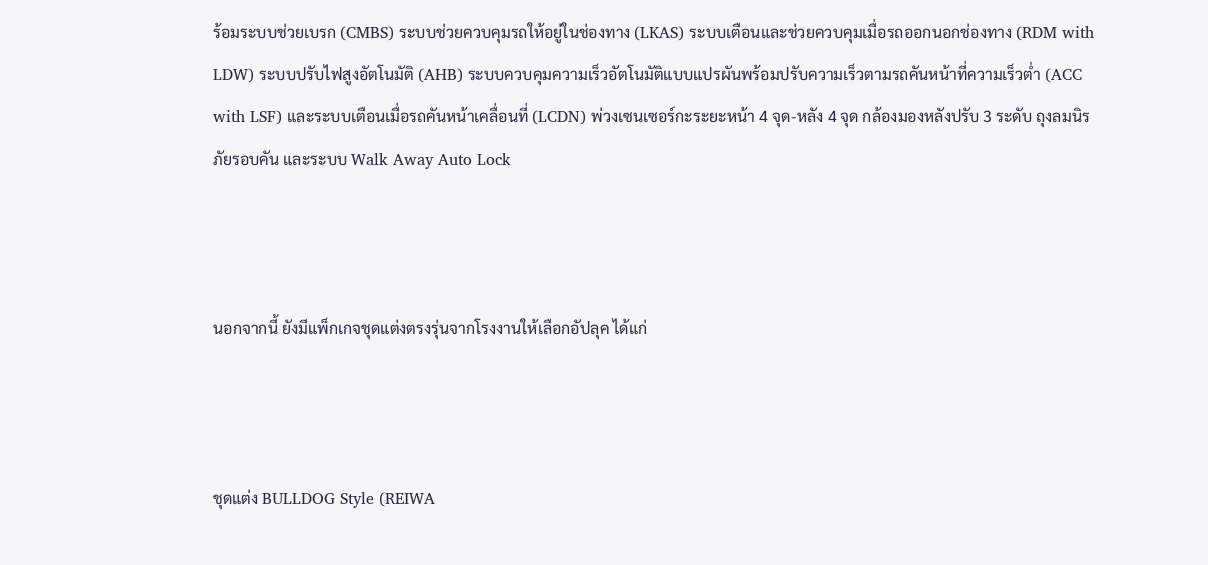ร้อมระบบช่วยเบรก (CMBS) ระบบช่วยควบคุมรถให้อยู่ในช่องทาง (LKAS) ระบบเตือนและช่วยควบคุมเมื่อรถออกนอกช่องทาง (RDM with LDW) ระบบปรับไฟสูงอัตโนมัติ (AHB) ระบบควบคุมความเร็วอัตโนมัติแบบแปรผันพร้อมปรับความเร็วตามรถคันหน้าที่ความเร็วต่ำ (ACC with LSF) และระบบเตือนเมื่อรถคันหน้าเคลื่อนที่ (LCDN) พ่วงเซนเซอร์กะระยะหน้า 4 จุด-หลัง 4 จุด กล้องมองหลังปรับ 3 ระดับ ถุงลมนิรภัยรอบคัน และระบบ Walk Away Auto Lock



นอกจากนี้ ยังมีแพ็กเกจชุดแต่งตรงรุ่นจากโรงงานให้เลือกอัปลุค ได้แก่



ชุดแต่ง BULLDOG Style (REIWA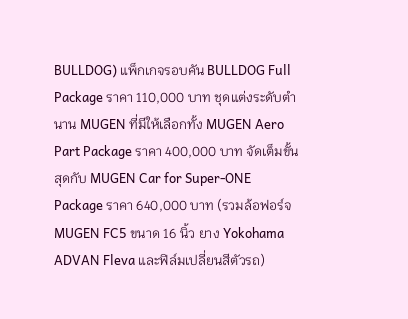BULLDOG) แพ็กเกจรอบคัน BULLDOG Full Package ราคา 110,000 บาท ชุดแต่งระดับตำนาน MUGEN ที่มีให้เลือกทั้ง MUGEN Aero Part Package ราคา 400,000 บาท จัดเต็มขั้นสุดกับ MUGEN Car for Super-ONE Package ราคา 640,000 บาท (รวมล้อฟอร์จ MUGEN FC5 ขนาด 16 นิ้ว ยาง Yokohama ADVAN Fleva และฟิล์มเปลี่ยนสีตัวรถ)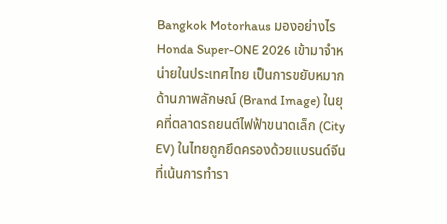Bangkok Motorhaus มองอย่างไร
Honda Super-ONE 2026 เข้ามาจำหน่ายในประเทศไทย เป็นการขยับหมากด้านภาพลักษณ์ (Brand Image) ในยุคที่ตลาดรถยนต์ไฟฟ้าขนาดเล็ก (City EV) ในไทยถูกยึดครองด้วยแบรนด์จีนที่เน้นการทำรา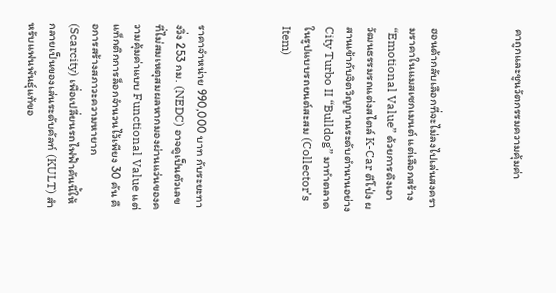คาถูกและชูนวัตกรรมความคุ้มค่า



ฮอนด้ากลับเลือกที่จะไม่ลงไปเล่นสงครามราคาในแมสเซกเมนต์ แต่เลือกสร้าง “Emotional Value” ด้วยการดึงเอาวัฒนธรรมรถแต่งสไตล์ K-Car ตีโป่ง ผสานเข้ากับจิตวิญญาณระดับตำนานอย่าง City Turbo II “Bulldog” มาทำตลาดในรูปแบบรถยนต์สะสม (Collector’s Item)



ราคาจำหน่าย 990,000 บาท กับระยะทางวิ่ง 253 กม. (NEDC) อาจดูเป็นตัวเลขที่ไม่สมเหตุสมผลหากมองผ่านแว่นของความคุ้มค่าแบบ Functional Value แต่แท็กติกการล็อกจำนวนไว้เพียง 30 คัน คือการสร้างสภาวะความหายาก (Scarcity) เพื่อเปลี่ยนรถไฟฟ้าคันนี้ให้กลายเป็นของเล่นระดับคัลท์ (KULT) สำหรับแฟนพันธุ์แท้ขอ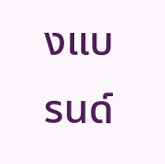งแบรนด์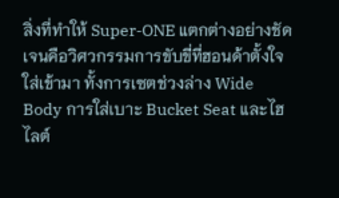สิ่งที่ทำให้ Super-ONE แตกต่างอย่างชัดเจนคือวิศวกรรมการขับขี่ที่ฮอนด้าตั้งใจใส่เข้ามา ทั้งการเซตช่วงล่าง Wide Body การใส่เบาะ Bucket Seat และไฮไลต์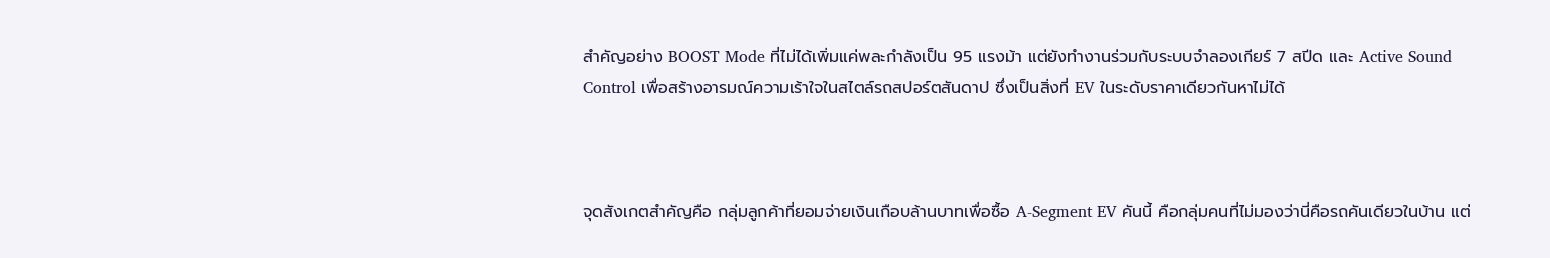สำคัญอย่าง BOOST Mode ที่ไม่ได้เพิ่มแค่พละกำลังเป็น 95 แรงม้า แต่ยังทำงานร่วมกับระบบจำลองเกียร์ 7 สปีด และ Active Sound Control เพื่อสร้างอารมณ์ความเร้าใจในสไตล์รถสปอร์ตสันดาป ซึ่งเป็นสิ่งที่ EV ในระดับราคาเดียวกันหาไม่ได้



จุดสังเกตสำคัญคือ กลุ่มลูกค้าที่ยอมจ่ายเงินเกือบล้านบาทเพื่อซื้อ A-Segment EV คันนี้ คือกลุ่มคนที่ไม่มองว่านี่คือรถคันเดียวในบ้าน แต่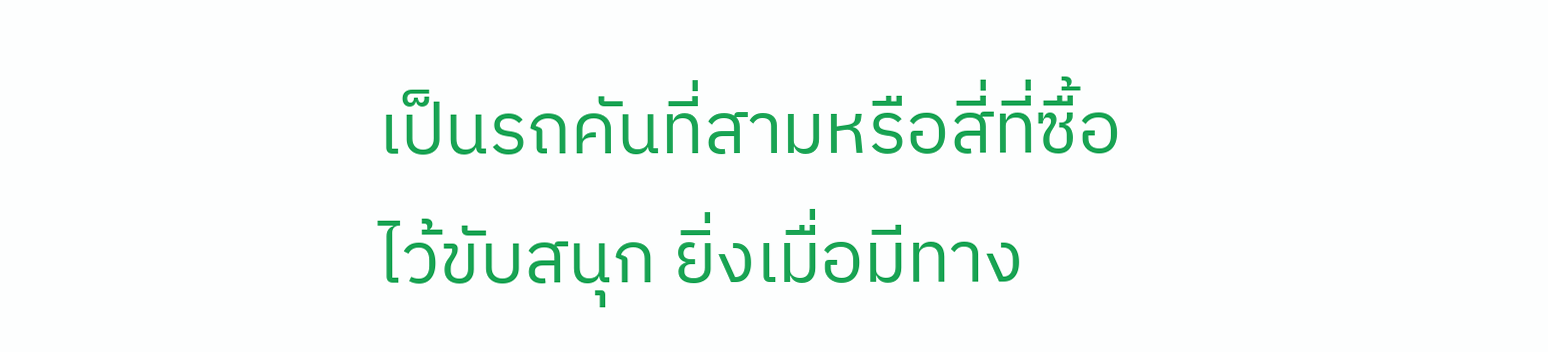เป็นรถคันที่สามหรือสี่ที่ซื้อไว้ขับสนุก ยิ่งเมื่อมีทาง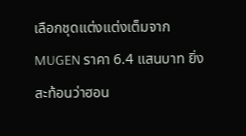เลือกชุดแต่งแต่งเต็มจาก MUGEN ราคา 6.4 แสนบาท ยิ่งสะท้อนว่าฮอน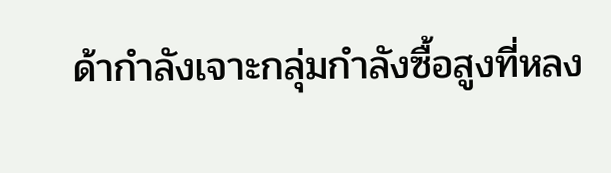ด้ากำลังเจาะกลุ่มกำลังซื้อสูงที่หลง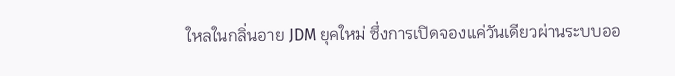ใหลในกลิ่นอาย JDM ยุคใหม่ ซึ่งการเปิดจองแค่วันเดียวผ่านระบบออ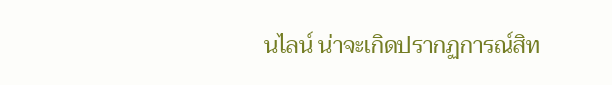นไลน์ น่าจะเกิดปรากฏการณ์สิท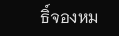ธิ์จองหม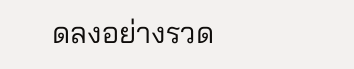ดลงอย่างรวด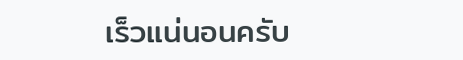เร็วแน่นอนครับ